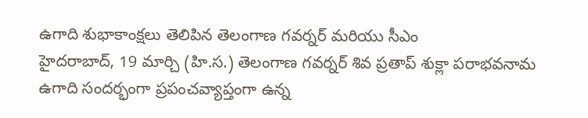ఉగాది శుభాకాంక్షలు తెలిపిన తెలంగాణ గవర్నర్ మరియు సీఎం
హైదరాబాద్, 19 మార్చి (హి.స.) తెలంగాణ గవర్నర్ శివ ప్రతాప్ శుక్లా పరాభవనామ ఉగాది సందర్భంగా ప్రపంచవ్యాప్తంగా ఉన్న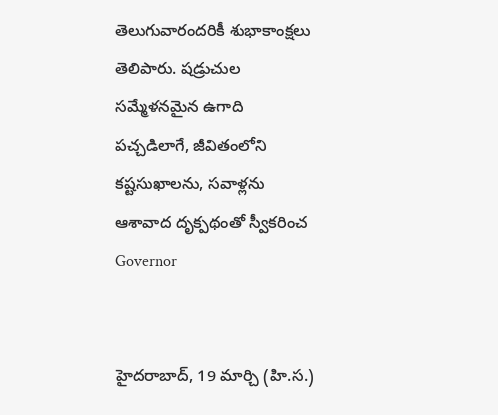తెలుగువారందరికీ శుభాకాంక్షలు తెలిపారు. షడ్రుచుల సమ్మేళనమైన ఉగాది పచ్చడిలాగే, జీవితంలోని కష్టసుఖాలను, సవాళ్లను ఆశావాద దృక్పథంతో స్వీకరించ
Governor


హైదరాబాద్, 19 మార్చి (హి.స.)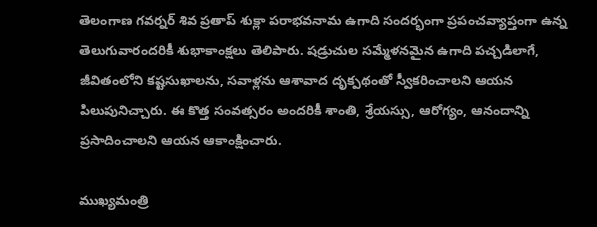తెలంగాణ గవర్నర్ శివ ప్రతాప్ శుక్లా పరాభవనామ ఉగాది సందర్భంగా ప్రపంచవ్యాప్తంగా ఉన్న తెలుగువారందరికీ శుభాకాంక్షలు తెలిపారు. షడ్రుచుల సమ్మేళనమైన ఉగాది పచ్చడిలాగే, జీవితంలోని కష్టసుఖాలను, సవాళ్లను ఆశావాద దృక్పథంతో స్వీకరించాలని ఆయన పిలుపునిచ్చారు. ఈ కొత్త సంవత్సరం అందరికీ శాంతి, శ్రేయస్సు, ఆరోగ్యం, ఆనందాన్ని ప్రసాదించాలని ఆయన ఆకాంక్షించారు.

ముఖ్యమంత్రి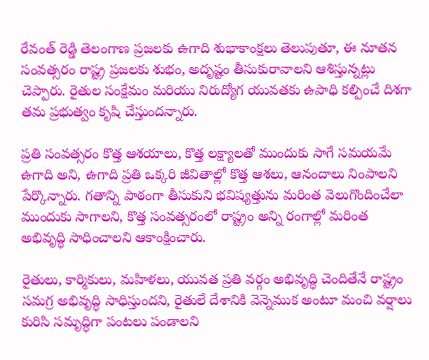రేవంత్ రెడ్డి తెలంగాణ ప్రజలకు ఉగాది శుభాకాంక్షలు తెలుపుతూ, ఈ నూతన సంవత్సరం రాష్ట్ర ప్రజలకు శుభం, అదృష్టం తీసుకురావాలని ఆశిస్తున్నట్లు చెప్పారు. రైతుల సంక్షేమం మరియు నిరుద్యోగ యువతకు ఉపాధి కల్పించే దిశగా తమ ప్రభుత్వం కృషి చేస్తుందన్నారు.

ప్రతి సంవత్సరం కొత్త ఆశయాలు, కొత్త లక్ష్యాలతో ముందుకు సాగే సమయమే ఉగాది అని, ఉగాది ప్రతి ఒక్కరి జీవితాల్లో కొత్త ఆశలు, ఆనందాలు నింపాలని పేర్కొన్నారు. గతాన్ని పాఠంగా తీసుకుని భవిష్యత్తును మరింత వెలుగొందించేలా ముందుకు సాగాలని, కొత్త సంవత్సరంలో రాష్ట్రం అన్ని రంగాల్లో మరింత అభివృద్ధి సాధించాలని ఆకాంక్షించారు.

రైతులు, కార్మికులు, మహిళలు, యువత ప్రతి వర్గం అభివృద్ధి చెందితేనే రాష్ట్రం సమగ్ర అభివృద్ధి సాధిస్తుందని, రైతులే దేశానికి వెన్నెముక అంటూ మంచి వర్షాలు కురిసి సమృద్ధిగా పంటలు పండాలని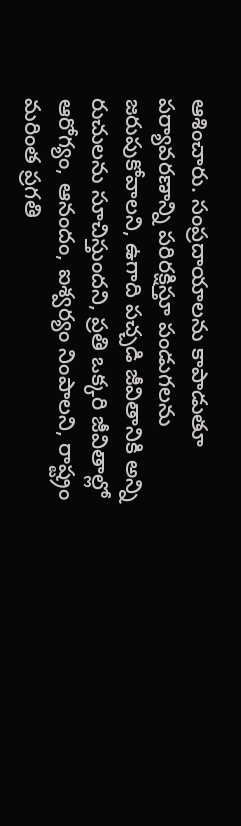ఆశించారు. సంప్రదాయాలను కాపాడుతూ పర్యావరణాన్ని పరిరక్షిస్తూ పండుగలను జరుపుకోవాలని, ఉగాది పచ్చడి జీవితానికి అన్ని రుచులను సూచిస్తుందని, ప్రతి ఒక్కరి జీవితాల్లో ఆరోగ్యం, ఆనందం, ఐశ్వర్యం నింపాలని, రాష్ట్రం మరింత ప్రగతి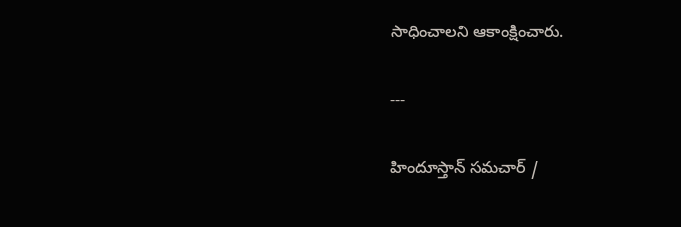సాధించాలని ఆకాంక్షించారు.

---

హిందూస్తాన్ సమచార్ /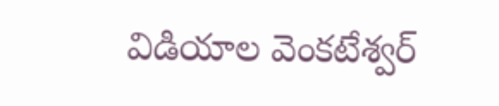విడియాల వెంకటేశ్వర్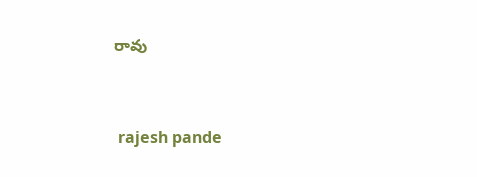రావు


 rajesh pande